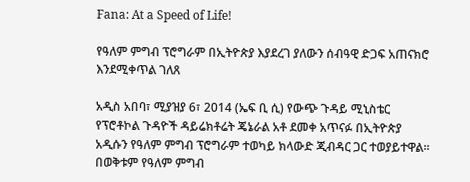Fana: At a Speed of Life!

የዓለም ምግብ ፕሮግራም በኢትዮጵያ እያደረገ ያለውን ሰብዓዊ ድጋፍ አጠናክሮ እንደሚቀጥል ገለጸ

አዲስ አበባ፣ ሚያዝያ 6፣ 2014 (ኤፍ ቢ ሲ) የውጭ ጉዳይ ሚኒስቴር የፕሮቶኮል ጉዳዮች ዳይሬክቶሬት ጄኔራል አቶ ደመቀ አጥናፉ በኢትዮጵያ አዲሱን የዓለም ምግብ ፕሮግራም ተወካይ ክላውድ ጂብዳር ጋር ተወያይተዋል፡፡   በወቅቱም የዓለም ምግብ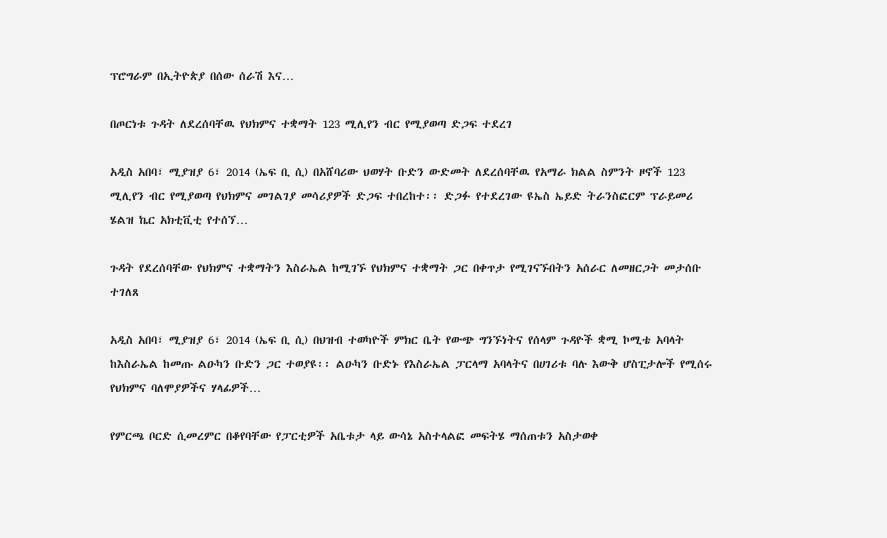ፕሮግራም በኢትዮጵያ በሰው ሰራሽ እና…

በጦርነቱ ጉዳት ለደረሰባቸዉ የህክምና ተቋማት 123 ሚሊየን ብር የሚያወጣ ድጋፍ ተደረገ

አዲስ አበባ፣ ሚያዝያ 6፣ 2014 (ኤፍ ቢ ሲ) በአሸባሪው ህወሃት ቡድን ውድመት ለደረሰባቸዉ የአማራ ክልል ስምንት ዞኖች 123 ሚሊየን ብር የሚያወጣ የህክምና መገልገያ መሳሪያዎች ድጋፍ ተበረከተ፡፡ ድጋፉ የተደረገው ዩኤስ ኤይድ ትራንስፎርም ፕራይመሪ ሄልዝ ኬር አክቲቪቲ የተሰኘ…

ጉዳት የደረሰባቸው የህክምና ተቋማትን እስራኤል ከሚገኙ የህክምና ተቋማት ጋር በቀጥታ የሚገናኙበትን አሰራር ለመዘርጋት መታሰቡ ተገለጸ

አዲስ አበባ፣ ሚያዝያ 6፣ 2014 (ኤፍ ቢ ሲ) በህዝብ ተወካዮች ምክር ቤት የውጭ ግንኙነትና የሰላም ጉዳዮች ቋሚ ኮሚቴ አባላት ከእስራኤል ከመጡ ልዑካን ቡድን ጋር ተወያዩ፡፡ ልዑካን ቡድኑ የእስራኤል ፓርላማ አባላትና በሀገሪቱ ባሉ እውቅ ሆስፒታሎች የሚሰሩ የህክምና ባለሞያዎችና ሃላፊዎች…

የምርጫ ቦርድ ሲመረምር በቆየባቸው የፓርቲዎች አቤቱታ ላይ ውሳኔ አስተላልፎ መፍትሄ ማሰጠቱን አስታወቀ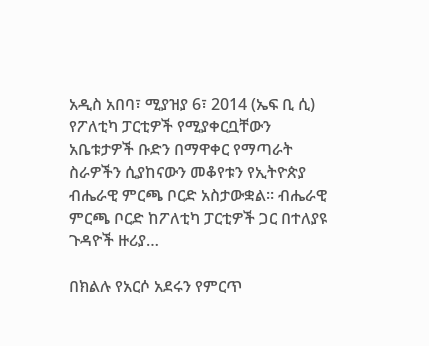አዲስ አበባ፣ ሚያዝያ 6፣ 2014 (ኤፍ ቢ ሲ) የፖለቲካ ፓርቲዎች የሚያቀርቧቸውን አቤቱታዎች ቡድን በማዋቀር የማጣራት ስራዎችን ሲያከናውን መቆየቱን የኢትዮጵያ ብሔራዊ ምርጫ ቦርድ አስታውቋል። ብሔራዊ ምርጫ ቦርድ ከፖለቲካ ፓርቲዎች ጋር በተለያዩ ጉዳዮች ዙሪያ…

በክልሉ የአርሶ አደሩን የምርጥ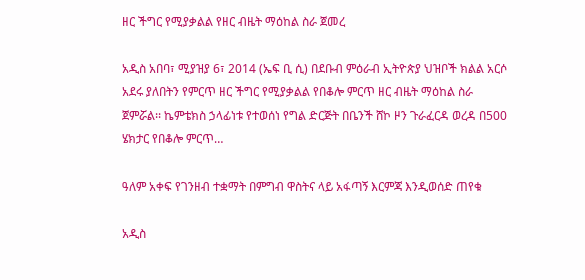ዘር ችግር የሚያቃልል የዘር ብዜት ማዕከል ስራ ጀመረ

አዲስ አበባ፣ ሚያዝያ 6፣ 2014 (ኤፍ ቢ ሲ) በደቡብ ምዕራብ ኢትዮጵያ ህዝቦች ክልል አርሶ አደሩ ያለበትን የምርጥ ዘር ችግር የሚያቃልል የበቆሎ ምርጥ ዘር ብዜት ማዕከል ስራ ጀምሯል፡፡ ኬምቴክስ ኃላፊነቱ የተወሰነ የግል ድርጅት በቤንች ሸኮ ዞን ጉራፈርዳ ወረዳ በ500 ሄክታር የበቆሎ ምርጥ…

ዓለም አቀፍ የገንዘብ ተቋማት በምግብ ዋስትና ላይ አፋጣኝ እርምጃ እንዲወሰድ ጠየቁ

አዲስ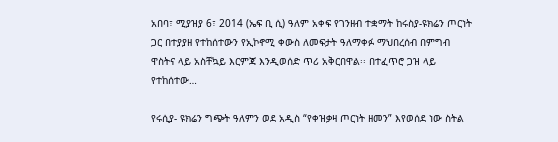አበባ፣ ሚያዝያ 6፣ 2014 (ኤፍ ቢ ሲ) ዓለም አቀፍ የገንዘብ ተቋማት ከሩስያ-ዩክሬን ጦርነት ጋር በተያያዘ የተከሰተውን የኢኮኖሚ ቀውስ ለመፍታት ዓለማቀፉ ማህበረሰብ በምግብ ዋስትና ላይ አስቸኳይ እርምጃ እንዲወሰድ ጥሪ አቅርበዋል፡፡ በተፈጥሮ ጋዝ ላይ የተከሰተው…

የሩሲያ- ዩክሬን ግጭት ዓለምን ወደ አዲስ “የቀዝቃዛ ጦርነት ዘመን” እየወሰደ ነው ስትል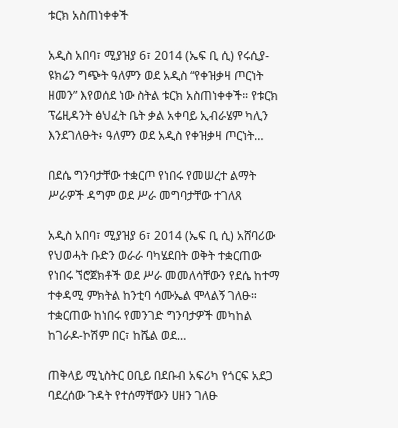ቱርክ አስጠነቀቀች

አዲስ አበባ፣ ሚያዝያ 6፣ 2014 (ኤፍ ቢ ሲ) የሩሲያ- ዩክሬን ግጭት ዓለምን ወደ አዲስ “የቀዝቃዛ ጦርነት ዘመን” እየወሰደ ነው ስትል ቱርክ አስጠነቀቀች። የቱርክ ፕሬዚዳንት ፅህፈት ቤት ቃል አቀባይ ኢብራሄም ካሊን እንደገለፁት፥ ዓለምን ወደ አዲስ የቀዝቃዛ ጦርነት…

በደሴ ግንባታቸው ተቋርጦ የነበሩ የመሠረተ ልማት ሥራዎች ዳግም ወደ ሥራ መግባታቸው ተገለጸ

አዲስ አበባ፣ ሚያዝያ 6፣ 2014 (ኤፍ ቢ ሲ) አሸባሪው የህወሓት ቡድን ወራራ ባካሄደበት ወቅት ተቋርጠው የነበሩ ኘሮጀክቶች ወደ ሥራ መመለሳቸውን የደሴ ከተማ ተቀዳሚ ምክትል ከንቲባ ሳሙኤል ሞላልኝ ገለፁ። ተቋርጠው ከነበሩ የመንገድ ግንባታዎች መካከል ከገራዶ-ኮሽም በር፣ ከሼል ወደ…

ጠቅላይ ሚኒስትር ዐቢይ በደቡብ አፍሪካ የጎርፍ አደጋ ባደረሰው ጉዳት የተሰማቸውን ሀዘን ገለፁ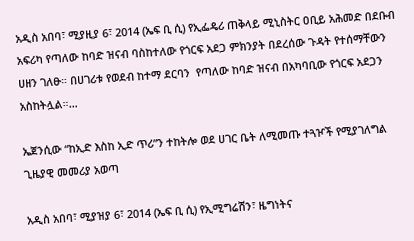አዲስ አበባ፣ ሚያዚያ 6፣ 2014 (ኤፍ ቢ ሲ) የኢፌዴሪ ጠቅላይ ሚኒስትር ዐቢይ አሕመድ በደቡብ አፍሪካ የጣለው ከባድ ዝናብ ባስከተለው የጎርፍ አደጋ ምክንያት በደረሰው ጉዳት የተሰማቸውን ሀዘን ገለፁ። በሀገሪቱ የወደብ ከተማ ደርባን  የጣለው ከባድ ዝናብ በአካባቢው የጎርፍ አደጋን አስከትሏል።…

ኤጀንሲው “ከኢድ እስከ ኢድ ጥሪ”ን ተከትሎ ወደ ሀገር ቤት ለሚመጡ ተጓዦች የሚያገለግል ጊዜያዊ መመሪያ አወጣ

አዲስ አበባ፣ ሚያዝያ 6፣ 2014 (ኤፍ ቢ ሲ) የኢሚግሬሽን፣ ዜግነትና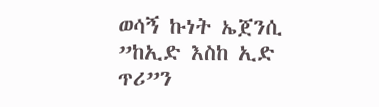ወሳኝ ኩነት ኤጀንሲ ”ከኢድ እስከ ኢድ ጥሪ”ን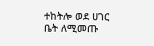ተከትሎ ወደ ሀገር ቤት ለሚመጡ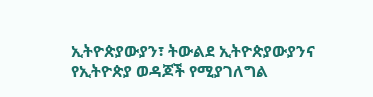ኢትዮጵያውያን፣ ትውልደ ኢትዮጵያውያንና የኢትዮጵያ ወዳጆች የሚያገለግል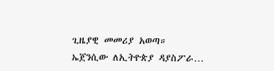ጊዜያዊ መመሪያ አወጣ። ኤጀንሲው ለኢትዮጵያ ዳያስፖራ…